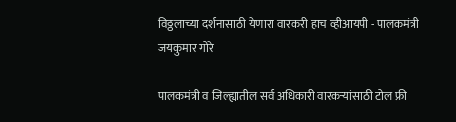विठ्ठलाच्या दर्शनासाठी येणारा वारकरी हाच व्हीआयपी - पालकमंत्री जयकुमार गोरे

पालकमंत्री व जिल्ह्यातील सर्व अधिकारी वारकऱ्यांसाठी टोल फ्री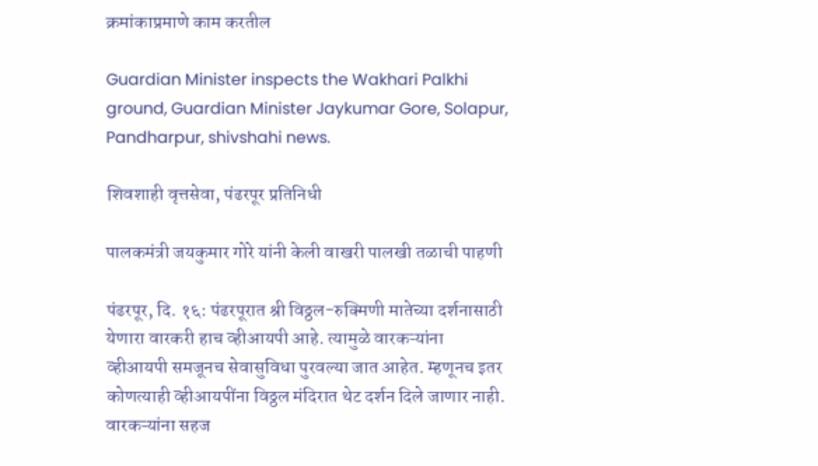क्रमांकाप्रमाणे काम करतील

Guardian Minister inspects the Wakhari Palkhi ground, Guardian Minister Jaykumar Gore, Solapur, Pandharpur, shivshahi news.

शिवशाही वृत्तसेवा, पंढरपूर प्रतिनिधी

पालकमंत्री जयकुमार गोरे यांनी केली वाखरी पालखी तळाची पाहणी

पंढरपूर, दि. १६: पंढरपूरात श्री विठ्ठल-रुक्मिणी मातेच्या दर्शनासाठी येणारा वारकरी हाच व्हीआयपी आहे. त्यामुळे वारकऱ्यांना व्हीआयपी समजूनच सेवासुविधा पुरवल्या जात आहेत. म्हणूनच इतर कोणत्याही व्हीआयपींना विठ्ठल मंदिरात थेट दर्शन दिले जाणार नाही. वारकऱ्यांना सहज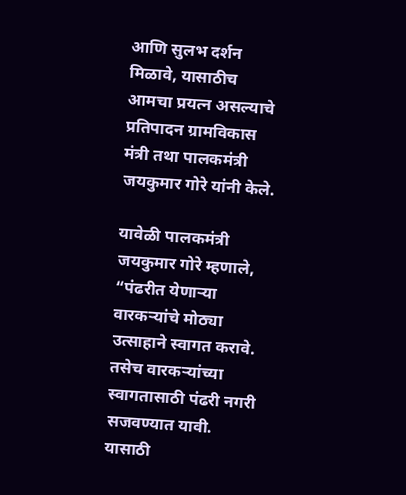आणि सुलभ दर्शन मिळावे, यासाठीच आमचा प्रयत्न असल्याचे प्रतिपादन ग्रामविकास मंत्री तथा पालकमंत्री जयकुमार गोरे यांनी केले.

यावेळी पालकमंत्री जयकुमार गोरे म्हणाले, “पंढरीत येणाऱ्या वारकऱ्यांचे मोठ्या उत्साहाने स्वागत करावे. तसेच वारकऱ्यांच्या स्वागतासाठी पंढरी नगरी सजवण्यात यावी. यासाठी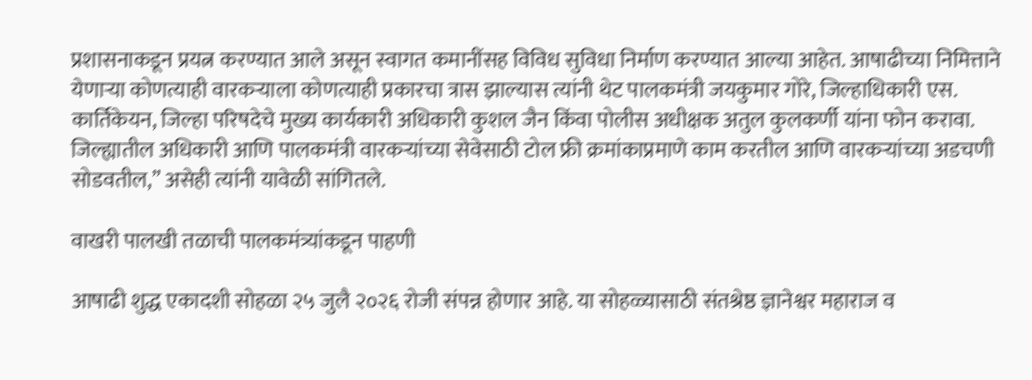प्रशासनाकडून प्रयत्न करण्यात आले असून स्वागत कमानींसह विविध सुविधा निर्माण करण्यात आल्या आहेत. आषाढीच्या निमित्ताने येणाऱ्या कोणत्याही वारकऱ्याला कोणत्याही प्रकारचा त्रास झाल्यास त्यांनी थेट पालकमंत्री जयकुमार गोरे, जिल्हाधिकारी एस. कार्तिकेयन, जिल्हा परिषदेचे मुख्य कार्यकारी अधिकारी कुशल जैन किंवा पोलीस अधीक्षक अतुल कुलकर्णी यांना फोन करावा. जिल्ह्यातील अधिकारी आणि पालकमंत्री वारकऱ्यांच्या सेवेसाठी टोल फ्री क्रमांकाप्रमाणे काम करतील आणि वारकऱ्यांच्या अडचणी सोडवतील,” असेही त्यांनी यावेळी सांगितले.

वाखरी पालखी तळाची पालकमंत्र्यांकडून पाहणी

आषाढी शुद्ध एकादशी सोहळा २५ जुलै २०२६ रोजी संपन्न होणार आहे. या सोहळ्यासाठी संतश्रेष्ठ ज्ञानेश्वर महाराज व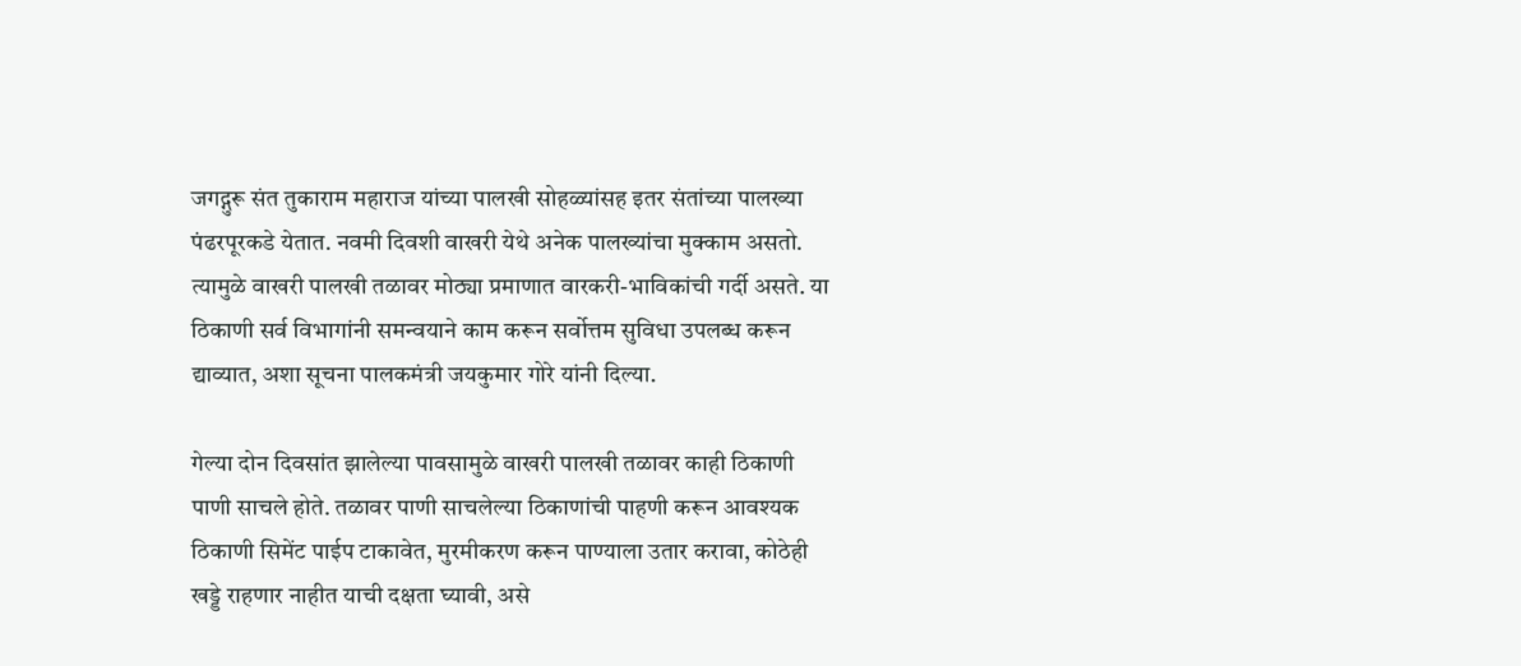जगद्गुरू संत तुकाराम महाराज यांच्या पालखी सोहळ्यांसह इतर संतांच्या पालख्या पंढरपूरकडे येतात. नवमी दिवशी वाखरी येथे अनेक पालख्यांचा मुक्काम असतो. त्यामुळे वाखरी पालखी तळावर मोठ्या प्रमाणात वारकरी-भाविकांची गर्दी असते. या ठिकाणी सर्व विभागांनी समन्वयाने काम करून सर्वोत्तम सुविधा उपलब्ध करून द्याव्यात, अशा सूचना पालकमंत्री जयकुमार गोरे यांनी दिल्या.

गेल्या दोन दिवसांत झालेल्या पावसामुळे वाखरी पालखी तळावर काही ठिकाणी पाणी साचले होते. तळावर पाणी साचलेल्या ठिकाणांची पाहणी करून आवश्यक ठिकाणी सिमेंट पाईप टाकावेत, मुरमीकरण करून पाण्याला उतार करावा, कोठेही खड्डे राहणार नाहीत याची दक्षता घ्यावी, असे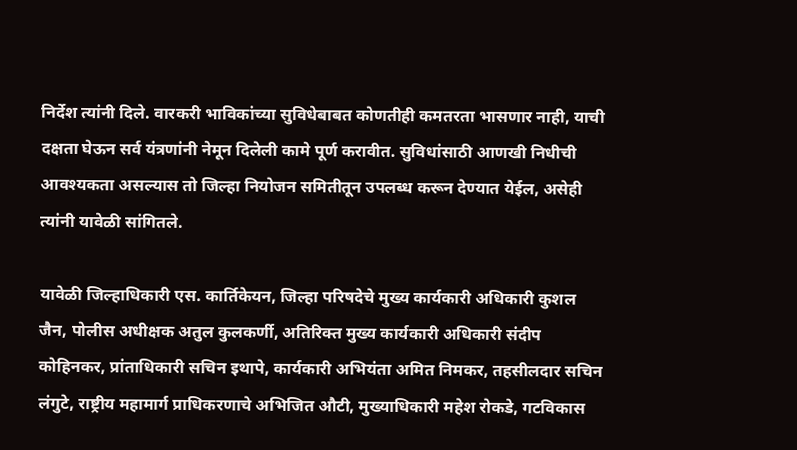निर्देश त्यांनी दिले. वारकरी भाविकांच्या सुविधेबाबत कोणतीही कमतरता भासणार नाही, याची दक्षता घेऊन सर्व यंत्रणांनी नेमून दिलेली कामे पूर्ण करावीत. सुविधांसाठी आणखी निधीची आवश्यकता असल्यास तो जिल्हा नियोजन समितीतून उपलब्ध करून देण्यात येईल, असेही त्यांनी यावेळी सांगितले.

यावेळी जिल्हाधिकारी एस. कार्तिकेयन, जिल्हा परिषदेचे मुख्य कार्यकारी अधिकारी कुशल जैन, पोलीस अधीक्षक अतुल कुलकर्णी, अतिरिक्त मुख्य कार्यकारी अधिकारी संदीप कोहिनकर, प्रांताधिकारी सचिन इथापे, कार्यकारी अभियंता अमित निमकर, तहसीलदार सचिन लंगुटे, राष्ट्रीय महामार्ग प्राधिकरणाचे अभिजित औटी, मुख्याधिकारी महेश रोकडे, गटविकास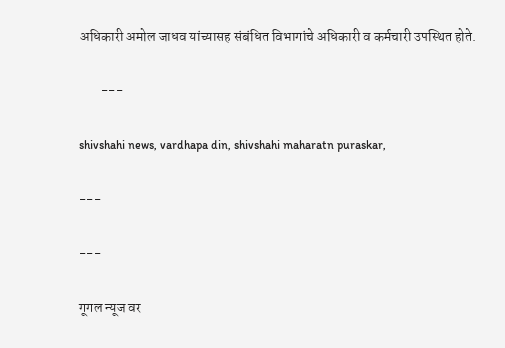अधिकारी अमोल जाधव यांच्यासह संबंधित विभागांचे अधिकारी व कर्मचारी उपस्थित होते.

        ---

shivshahi news, vardhapa din, shivshahi maharatn puraskar,

---

---

गूगल न्यूज वर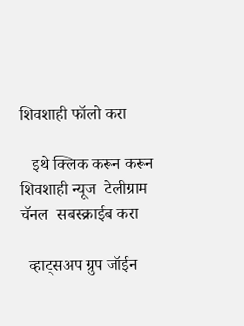शिवशाही फॉलो करा

   इथे क्लिक करून करून शिवशाही न्यूज  टेलीग्राम चॅनल  सबस्क्राईब करा

  व्हाट्सअप ग्रुप जॉईन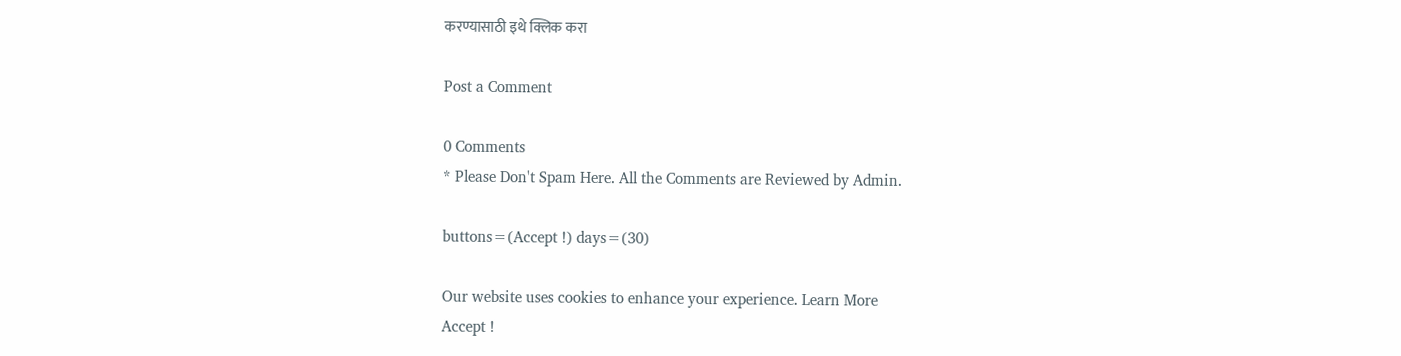करण्यासाठी इथे क्लिक करा

Post a Comment

0 Comments
* Please Don't Spam Here. All the Comments are Reviewed by Admin.

buttons=(Accept !) days=(30)

Our website uses cookies to enhance your experience. Learn More
Accept !